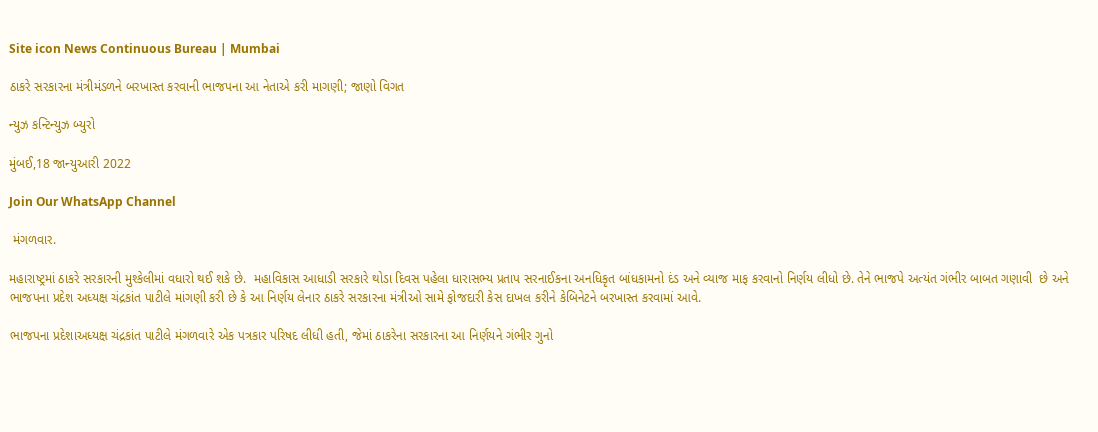Site icon News Continuous Bureau | Mumbai

ઠાકરે સરકારના મંત્રીમંડળને બરખાસ્ત કરવાની ભાજપના આ નેતાએ કરી માગણી; જાણો વિગત

ન્યુઝ કન્ટિન્યુઝ બ્યુરો

મુંબઈ,18 જાન્યુઆરી 2022

Join Our WhatsApp Channel

 મંગળવાર.

મહારાષ્ટ્રમાં ઠાકરે સરકારની મુશ્કેલીમાં વધારો થઈ શકે છે.  મહાવિકાસ આધાડી સરકારે થોડા દિવસ પહેલા ધારાસભ્ય પ્રતાપ સરનાઈકના અનધિકૃત બાંધકામનો દંડ અને વ્યાજ માફ કરવાનો નિર્ણય લીધો છે. તેને ભાજપે અત્યંત ગંભીર બાબત ગણાવી  છે અને ભાજપના પ્રદેશ અધ્યક્ષ ચંદ્રકાંત પાટીલે માંગણી કરી છે કે આ નિર્ણય લેનાર ઠાકરે સરકારના મંત્રીઓ સામે ફોજદારી કેસ દાખલ કરીને કેબિનેટને બરખાસ્ત કરવામાં આવે.

ભાજપના પ્રદેશાઅધ્યક્ષ ચંદ્રકાંત પાટીલે મંગળવારે એક પત્રકાર પરિષદ લીધી હતી, જેમાં ઠાકરેના સરકારના આ નિર્ણયને ગંભીર ગુનો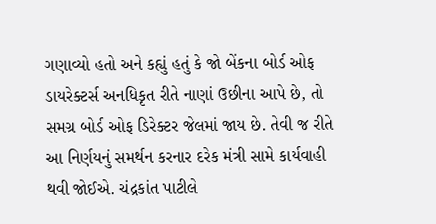ગણાવ્યો હતો અને કહ્યું હતું કે જો બેંકના બોર્ડ ઓફ ડાયરેક્ટર્સ અનધિકૃત રીતે નાણાં ઉછીના આપે છે, તો સમગ્ર બોર્ડ ઓફ ડિરેક્ટર જેલમાં જાય છે. તેવી જ રીતે આ નિર્ણયનું સમર્થન કરનાર દરેક મંત્રી સામે કાર્યવાહી થવી જોઈએ. ચંદ્રકાંત પાટીલે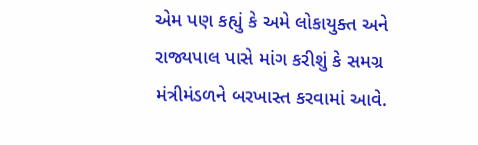એમ પણ કહ્યું કે અમે લોકાયુક્ત અને રાજ્યપાલ પાસે માંગ કરીશું કે સમગ્ર મંત્રીમંડળને બરખાસ્ત કરવામાં આવે.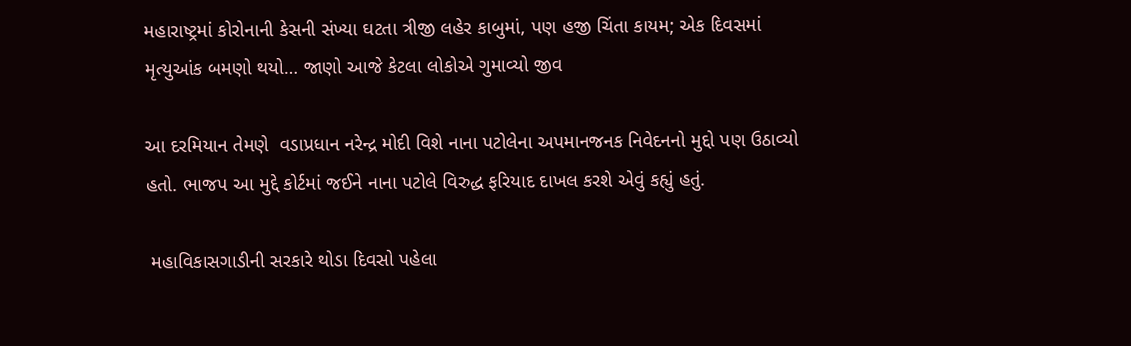મહારાષ્ટ્રમાં કોરોનાની કેસની સંખ્યા ઘટતા ત્રીજી લહેર કાબુમાં, પણ હજી ચિંતા કાયમ; એક દિવસમાં મૃત્યુઆંક બમણો થયો… જાણો આજે કેટલા લોકોએ ગુમાવ્યો જીવ

આ દરમિયાન તેમણે  વડાપ્રધાન નરેન્દ્ર મોદી વિશે નાના પટોલેના અપમાનજનક નિવેદનનો મુદ્દો પણ ઉઠાવ્યો હતો. ભાજપ આ મુદ્દે કોર્ટમાં જઈને નાના પટોલે વિરુદ્ધ ફરિયાદ દાખલ કરશે એવું કહ્યું હતું.

 મહાવિકાસગાડીની સરકારે થોડા દિવસો પહેલા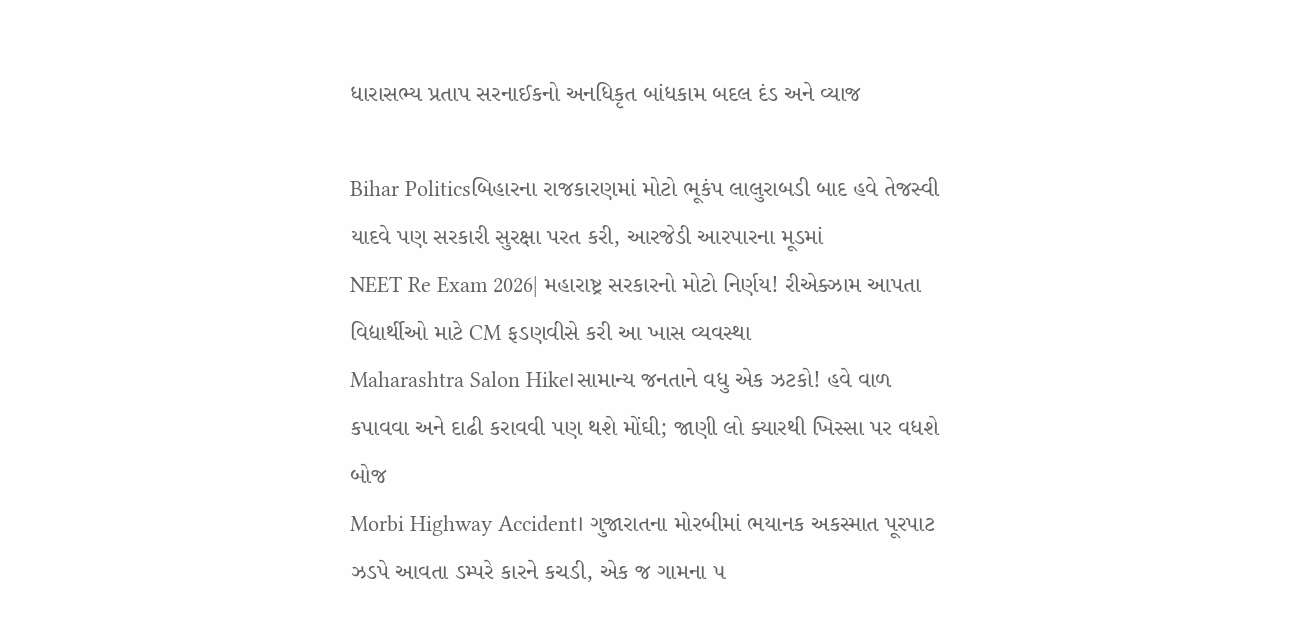ધારાસભ્ય પ્રતાપ સરનાઈકનો અનધિકૃત બાંધકામ બદલ દંડ અને વ્યાજ

Bihar Politicsબિહારના રાજકારણમાં મોટો ભૂકંપ લાલુરાબડી બાદ હવે તેજસ્વી યાદવે પણ સરકારી સુરક્ષા પરત કરી, આરજેડી આરપારના મૂડમાં
NEET Re Exam 2026| મહારાષ્ટ્ર સરકારનો મોટો નિર્ણય! રીએક્ઝામ આપતા વિદ્યાર્થીઓ માટે CM ફડણવીસે કરી આ ખાસ વ્યવસ્થા
Maharashtra Salon Hike।સામાન્ય જનતાને વધુ એક ઝટકો! હવે વાળ કપાવવા અને દાઢી કરાવવી પણ થશે મોંઘી; જાણી લો ક્યારથી ખિસ્સા પર વધશે બોજ
Morbi Highway Accident। ગુજારાતના મોરબીમાં ભયાનક અકસ્માત પૂરપાટ ઝડપે આવતા ડમ્પરે કારને કચડી, એક જ ગામના ૫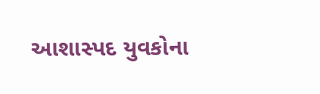આશાસ્પદ યુવકોના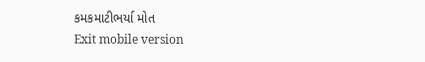કમકમાટીભર્યા મોત
Exit mobile version